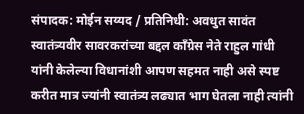संपादक: मोईन सय्यद / प्रतिनिधी: अवधुत सावंत
स्वातंत्र्यवीर सावरकरांच्या बद्दल काँग्रेस नेते राहुल गांधी यांनी केलेल्या विधानांशी आपण सहमत नाही असे स्पष्ट करीत मात्र ज्यांनी स्वातंत्र्य लढ्यात भाग घेतला नाही त्यांनी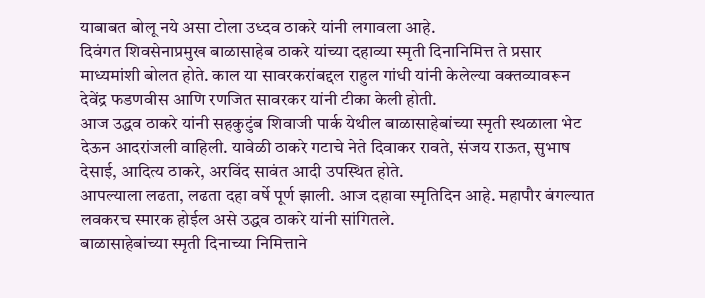याबाबत बोलू नये असा टोला उध्दव ठाकरे यांनी लगावला आहे.
दिवंगत शिवसेनाप्रमुख बाळासाहेब ठाकरे यांच्या दहाव्या स्मृती दिनानिमित्त ते प्रसार माध्यमांशी बोलत होते. काल या सावरकरांबद्दल राहुल गांधी यांनी केलेल्या वक्तव्यावरून देवेंद्र फडणवीस आणि रणजित सावरकर यांनी टीका केली होती.
आज उद्धव ठाकरे यांनी सहकुटुंब शिवाजी पार्क येथील बाळासाहेबांच्या स्मृती स्थळाला भेट देऊन आदरांजली वाहिली. यावेळी ठाकरे गटाचे नेते दिवाकर रावते, संजय राऊत, सुभाष देसाई, आदित्य ठाकरे, अरविंद सावंत आदी उपस्थित होते.
आपल्याला लढता, लढता दहा वर्षे पूर्ण झाली. आज दहावा स्मृतिदिन आहे. महापौर बंगल्यात लवकरच स्मारक होईल असे उद्धव ठाकरे यांनी सांगितले.
बाळासाहेबांच्या स्मृती दिनाच्या निमित्ताने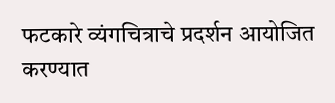फटकारे व्यंगचित्राचे प्रदर्शन आयोजित करण्यात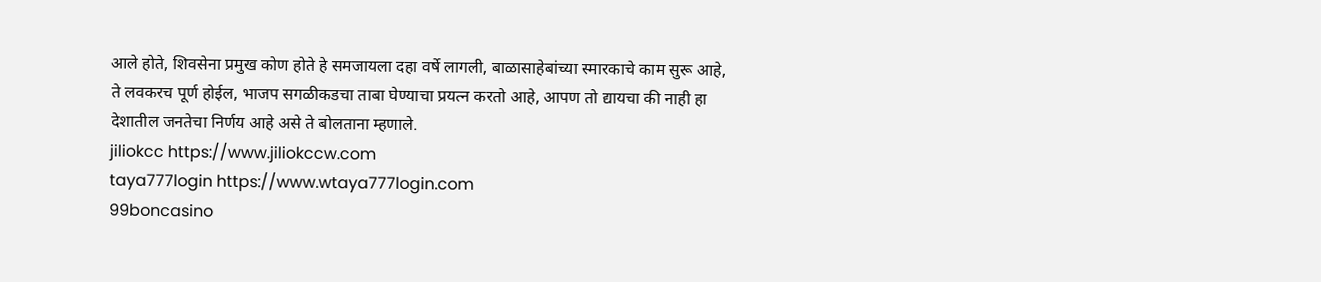आले होते, शिवसेना प्रमुख कोण होते हे समजायला दहा वर्षे लागली, बाळासाहेबांच्या स्मारकाचे काम सुरू आहे, ते लवकरच पूर्ण होईल, भाजप सगळीकडचा ताबा घेण्याचा प्रयत्न करतो आहे, आपण तो द्यायचा की नाही हा देशातील जनतेचा निर्णय आहे असे ते बोलताना म्हणाले.
jiliokcc https://www.jiliokccw.com
taya777login https://www.wtaya777login.com
99boncasino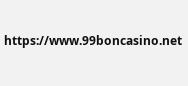https://www.99boncasino.net